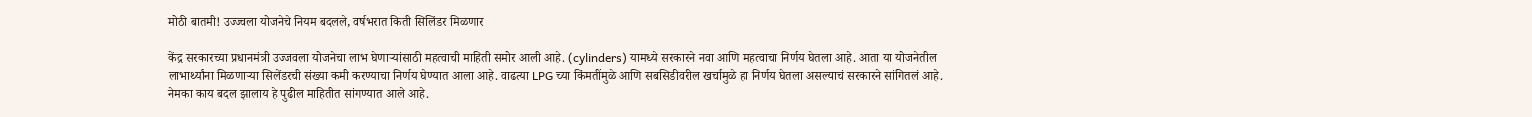मोठी बातमी! उज्ज्वला योजनेचे नियम बदलले, वर्षभरात किती सिलिंडर मिळणार

केंद्र सरकारच्या प्रधानमंत्री उज्जवला योजनेचा लाभ घेणाऱ्यांसाठी महत्वाची माहिती समोर आली आहे. (cylinders) यामध्ये सरकारने नवा आणि महत्वाचा निर्णय घेतला आहे. आता या योजनेतील लाभार्थ्यांना मिळणाऱ्या सिलेंडरची संख्या कमी करण्याचा निर्णय घेण्यात आला आहे. वाढत्या LPG च्या किंमतींमुळे आणि सबसिडीवरील खर्चामुळे हा निर्णय घेतला असल्याचं सरकारने सांगितलं आहे. नेमका काय बदल झालाय हे पुढील माहितीत सांगण्यात आले आहे.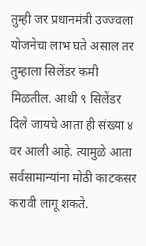तुम्ही जर प्रधानमंत्री उज्ज्वला योजनेचा लाभ घते असाल तर तुम्हाला सिलेंडर कमी मिळतील. आधी ९ सिलेंडर दिले जायचे आता ही संख्या ४ वर आली आहे. त्यामुळे आता सर्वसामान्यांना मोठी काटकसर करावी लागू शकते.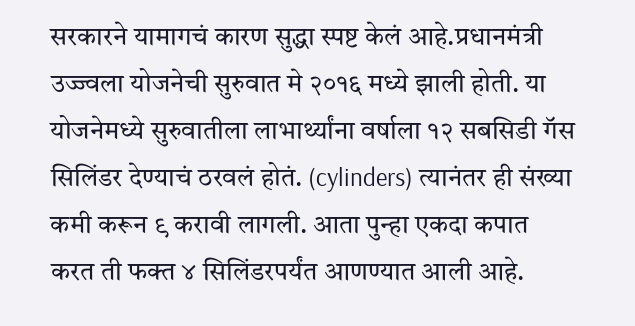सरकारने यामागचं कारण सुद्धा स्पष्ट केलं आहे.प्रधानमंत्री उज्ज्वला योजनेची सुरुवात मे २०१६ मध्ये झाली होती. या योजनेमध्ये सुरुवातीला लाभार्थ्यांना वर्षाला १२ सबसिडी गॅस सिलिंडर देण्याचं ठरवलं होतं. (cylinders) त्यानंतर ही संख्या कमी करून ९ करावी लागली. आता पुन्हा एकदा कपात करत ती फक्त ४ सिलिंडरपर्यंत आणण्यात आली आहे.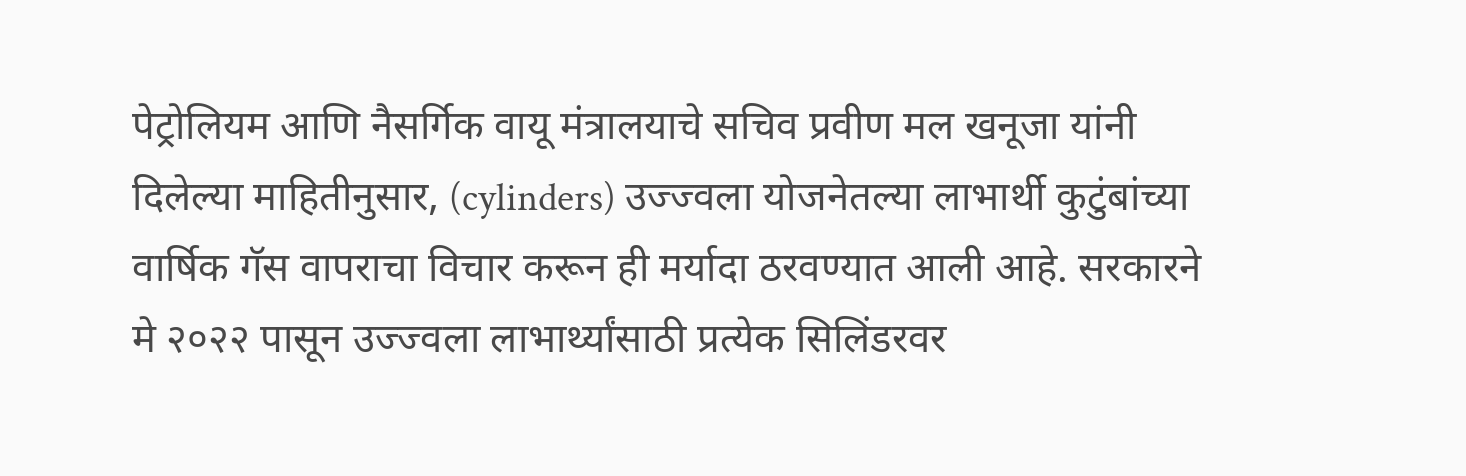पेट्रोलियम आणि नैसर्गिक वायू मंत्रालयाचे सचिव प्रवीण मल खनूजा यांनी दिलेल्या माहितीनुसार, (cylinders) उज्ज्वला योजनेतल्या लाभार्थी कुटुंबांच्या वार्षिक गॅस वापराचा विचार करून ही मर्यादा ठरवण्यात आली आहे. सरकारने मे २०२२ पासून उज्ज्वला लाभार्थ्यांसाठी प्रत्येक सिलिंडरवर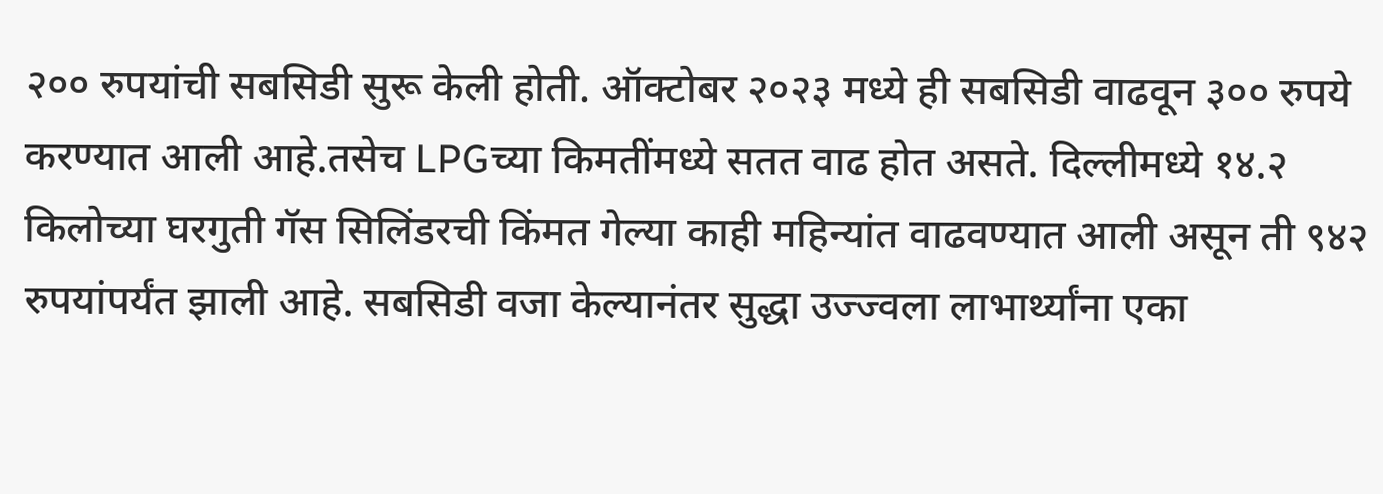२०० रुपयांची सबसिडी सुरू केली होती. ऑक्टोबर २०२३ मध्ये ही सबसिडी वाढवून ३०० रुपये करण्यात आली आहे.तसेच LPGच्या किमतींमध्ये सतत वाढ होत असते. दिल्लीमध्ये १४.२ किलोच्या घरगुती गॅस सिलिंडरची किंमत गेल्या काही महिन्यांत वाढवण्यात आली असून ती ९४२ रुपयांपर्यंत झाली आहे. सबसिडी वजा केल्यानंतर सुद्धा उज्ज्वला लाभार्थ्यांना एका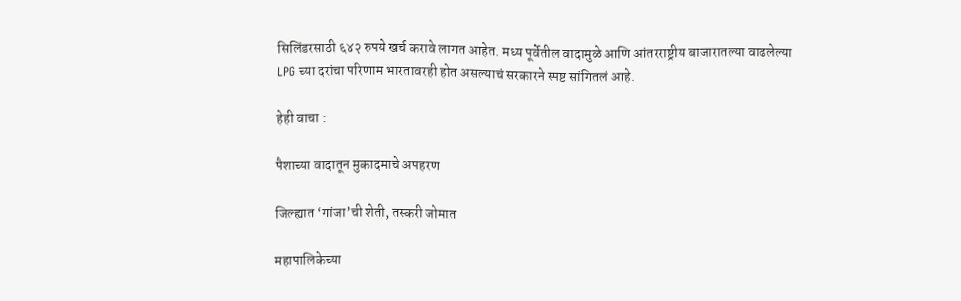सिलिंडरसाठी ६४२ रुपये खर्च करावे लागत आहेत. मध्य पूर्वेतील वादामुळे आणि आंतरराष्ट्रीय बाजारातल्या वाढलेल्या LPG च्या दरांचा परिणाम भारतावरही होत असल्याचं सरकारने स्पष्ट सांगितलं आहे.

हेही वाचा :

पैशाच्या वादातून मुकादमाचे अपहरण

जिल्ह्यात ‘गांजा’ची शेती, तस्करी जोमात

महापालिकेच्या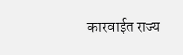कारवाईत राज्य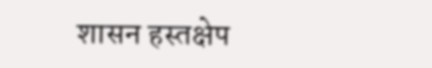शासन हस्तक्षेप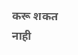करू शकत नाही